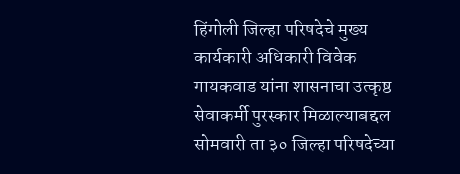हिंगोली जिल्हा परिषदेचे मुख्य कार्यकारी अधिकारी विवेक गायकवाड यांना शासनाचा उत्कृष्ठ सेवाकर्मी पुरस्कार मिळाल्याबद्दल सोमवारी ता ३० जिल्हा परिषदेच्या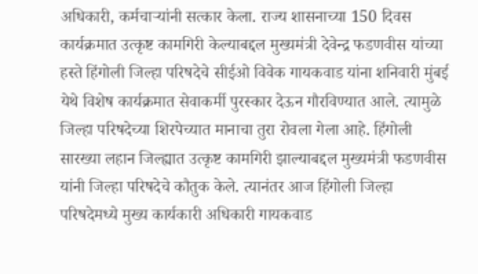अधिकारी, कर्मचाऱ्यांनी सत्कार केला. राज्य शासनाच्या 150 दिवस कार्यक्रमात उत्कृष्ट कामगिरी केल्याबद्दल मुख्यमंत्री देवेन्द्र फडणवीस यांच्या हस्ते हिंगोली जिल्हा परिषदेचे सीईओ विवेक गायकवाड यांना शनिवारी मुंबई येथे विशेष कार्यक्रमात सेवाकर्मी पुरस्कार देऊन गौरविण्यात आले. त्यामुळे जिल्हा परिषदेच्या शिरपेच्यात मानाचा तुरा रोवला गेला आहे. हिंगोली सारख्या लहान जिल्ह्यात उत्कृष्ट कामगिरी झाल्याबद्दल मुख्यमंत्री फडणवीस यांनी जिल्हा परिषदेचे कौतुक केले. त्यानंतर आज हिंगोली जिल्हा परिषदेमध्ये मुख्य कार्यकारी अधिकारी गायकवाड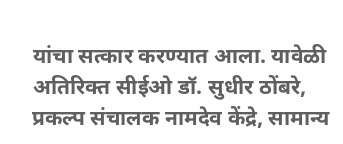यांचा सत्कार करण्यात आला. यावेळी अतिरिक्त सीईओ डॉ. सुधीर ठोंबरे, प्रकल्प संचालक नामदेव केंद्रे, सामान्य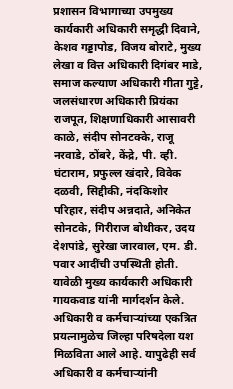प्रशासन विभागाच्या उपमुख्य कार्यकारी अधिकारी समृद्धी दिवाने, केशव गड्डापोड, विजय बोराटे, मुख्य लेखा व वित्त अधिकारी दिगंबर माडे, समाज कल्याण अधिकारी गीता गुट्टे, जलसंधारण अधिकारी प्रियंका राजपूत, शिक्षणाधिकारी आसावरी काळे, संदीप सोनटक्के, राजू नरवाडे, ठोंबरे, केंद्रे, पी. व्ही. घंटाराम, प्रफुल्ल खंदारे, विवेक दळवी, सिद्दीकी, नंदकिशोर परिहार, संदीप अन्नदाते, अनिकेत सोनटके, गिरीराज बोथीकर, उदय देशपांडे, सुरेखा जारवाल, एम. डी. पवार आदींची उपस्थिती होती. यावेळी मुख्य कार्यकारी अधिकारी गायकवाड यांनी मार्गदर्शन केले. अधिकारी व कर्मचाऱ्यांच्या एकत्रित प्रयत्नामुळेच जिल्हा परिषदेला यश मिळविता आले आहे. यापुढेही सर्व अधिकारी व कर्मचाऱ्यांनी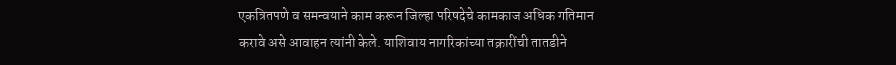एकत्रितपणे व समन्वयाने काम करून जिल्हा परिषदेचे कामकाज अधिक गतिमान करावे असे आवाहन त्यांनी केले. याशिवाय नागरिकांच्या तक्रारींची तातडीने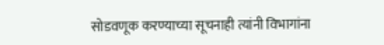सोडवणूक करण्याच्या सूचनाही त्यांनी विभागांना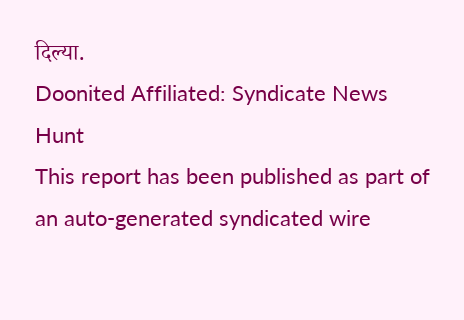दिल्या.
Doonited Affiliated: Syndicate News Hunt
This report has been published as part of an auto-generated syndicated wire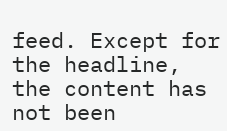feed. Except for the headline, the content has not been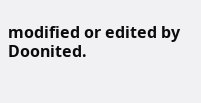modified or edited by Doonited.